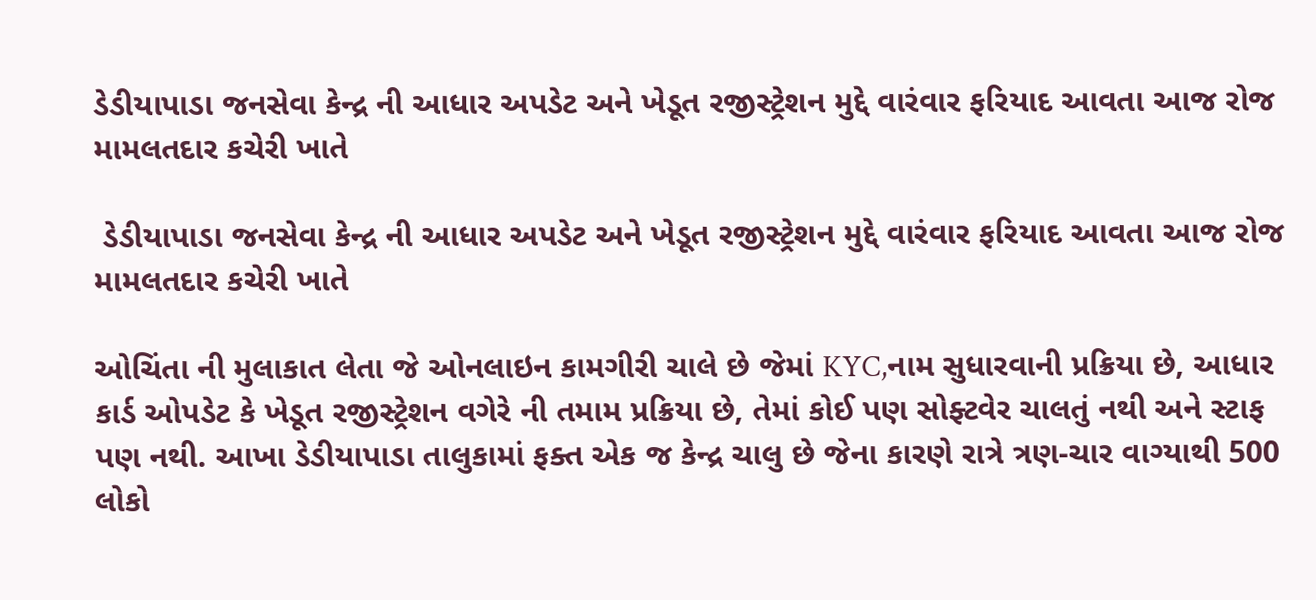ડેડીયાપાડા જનસેવા કેન્દ્ર ની આધાર અપડેટ અને ખેડૂત રજીસ્ટ્રેશન મુદ્દે વારંવાર ફરિયાદ આવતા આજ રોજ મામલતદાર કચેરી ખાતે

 ડેડીયાપાડા જનસેવા કેન્દ્ર ની આધાર અપડેટ અને ખેડૂત રજીસ્ટ્રેશન મુદ્દે વારંવાર ફરિયાદ આવતા આજ રોજ મામલતદાર કચેરી ખાતે

ઓચિંતા ની મુલાકાત લેતા જે ઓનલાઇન કામગીરી ચાલે છે જેમાં KYC,નામ સુધારવાની પ્રક્રિયા છે, આધાર કાર્ડ ઓપડેટ કે ખેડૂત રજીસ્ટ્રેશન વગેરે ની તમામ પ્રક્રિયા છે, તેમાં કોઈ પણ સોફ્ટવેર ચાલતું નથી અને સ્ટાફ પણ નથી. આખા ડેડીયાપાડા તાલુકામાં ફક્ત એક જ કેન્દ્ર ચાલુ છે જેના કારણે રાત્રે ત્રણ-ચાર વાગ્યાથી 500 લોકો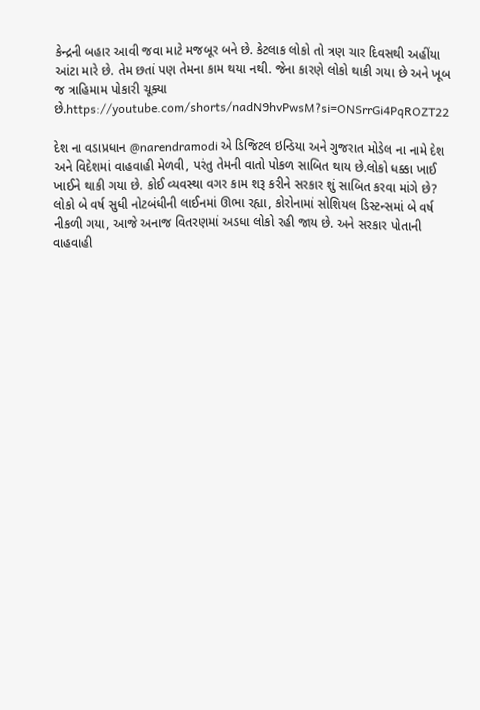કેન્દ્રની બહાર આવી જવા માટે મજબૂર બને છે. કેટલાક લોકો તો ત્રણ ચાર દિવસથી અહીંયા આંટા મારે છે. તેમ છતાં પણ તેમના કામ થયા નથી. જેના કારણે લોકો થાકી ગયા છે અને ખૂબ જ ત્રાહિમામ પોકારી ચૂક્યા છે.https://youtube.com/shorts/nadN9hvPwsM?si=ONSrrGi4PqROZT22

દેશ ના વડાપ્રધાન @narendramodi એ ડિજિટલ ઇન્ડિયા અને ગુજરાત મોડેલ ના નામે દેશ અને વિદેશમાં વાહવાહી મેળવી, પરંતુ તેમની વાતો પોકળ સાબિત થાય છે.લોકો ધક્કા ખાઈ ખાઈને થાકી ગયા છે. કોઈ વ્યવસ્થા વગર કામ શરૂ કરીને સરકાર શું સાબિત કરવા માંગે છે? લોકો બે વર્ષ સુધી નોટબંધીની લાઈનમાં ઊભા રહ્યા, કોરોનામાં સોશિયલ ડિસ્ટન્સમાં બે વર્ષ નીકળી ગયા, આજે અનાજ વિતરણમાં અડધા લોકો રહી જાય છે. અને સરકાર પોતાની વાહવાહી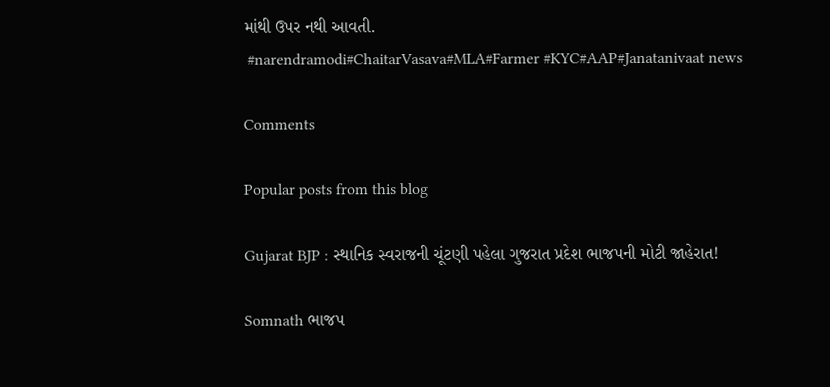માંથી ઉપર નથી આવતી.
 #narendramodi#ChaitarVasava#MLA#Farmer #KYC#AAP#Janatanivaat news

Comments

Popular posts from this blog

Gujarat BJP : સ્થાનિક સ્વરાજની ચૂંટણી પહેલા ગુજરાત પ્રદેશ ભાજપની મોટી જાહેરાત!

Somnath ભાજપ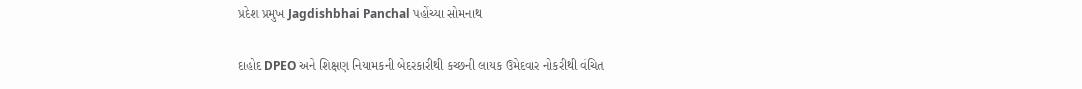પ્રદેશ પ્રમુખ Jagdishbhai Panchal પહોંચ્યા સોમનાથ

દાહોદ DPEO અને શિક્ષણ નિયામકની બેદરકારીથી કચ્છની લાયક ઉમેદવાર નોકરીથી વંચિત